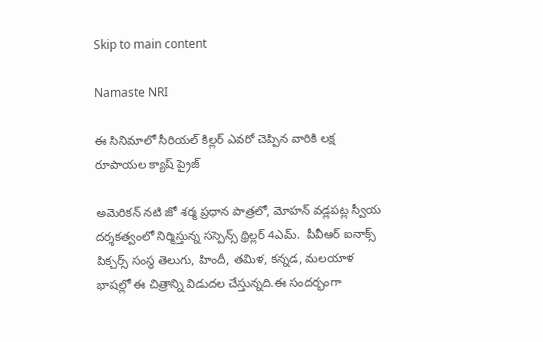Skip to main content

Namaste NRI

ఈ సినిమాలో సీరియల్‌ కిల్లర్‌ ఎవరో చెప్పిన వారికి లక్ష రూపాయల క్యాష్‌ ప్రైజ్‌

అమెరికన్‌ నటి జో శర్మ ప్రధాన పాత్రలో, మోహన్‌ వడ్లపట్ల స్వీయ దర్శకత్వంలో నిర్మిస్తున్న సస్పెన్స్‌ థ్రిల్లర్‌ 4ఎమ్.  పీవీఆర్‌ ఐనాక్స్‌ పిక్చర్స్‌ సంస్థ తెలుగు, హిందీ, తమిళ, కన్నడ, మలయాళ భాషల్లో ఈ చిత్రాన్ని విడుదల చేస్తున్నది.ఈ సందర్భంగా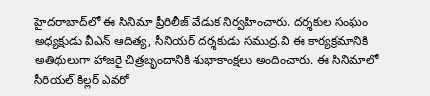హైదరాబాద్‌లో ఈ సినిమా ప్రీరిలీజ్‌ వేడుక నిర్వహించారు. దర్శకుల సంఘం అధ్యక్షుడు వీఎన్‌ ఆదిత్య, సీనియర్‌ దర్శకుడు సముద్ర.వి ఈ కార్యక్రమానికి అతిథులుగా హాజరై చిత్రబృందానికి శుభాకాంక్షలు అందించారు. ఈ సినిమాలో సీరియల్‌ కిల్లర్‌ ఎవరో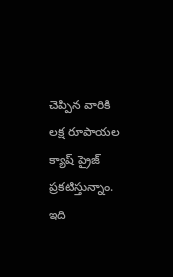చెప్పిన వారికి లక్ష రూపాయల క్యాష్‌ ప్రైజ్‌ ప్రకటిస్తున్నాం. ఇది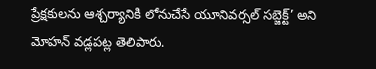ప్రేక్షకులను ఆశ్చర్యానికి లోనుచేసే యూనివర్సల్‌ సబ్జెక్ట్‌’ అని మోహన్‌ వడ్లపట్ల తెలిపారు.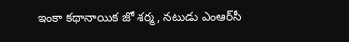ఇంకా కథానాయిక జో శర్మ, నటుడు ఎంఆర్‌సీ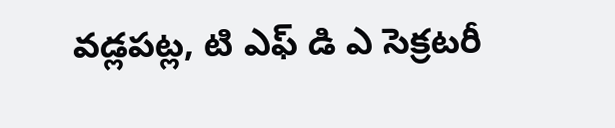వడ్లపట్ల, టి ఎఫ్ డి ఎ సెక్రటరీ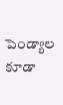పెండ్యాల కూడా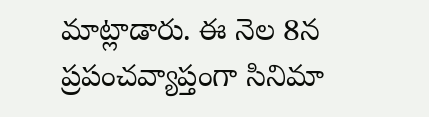మాట్లాడారు. ఈ నెల 8న ప్రపంచవ్యాప్తంగా సినిమా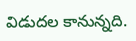విడుదల కానున్నది.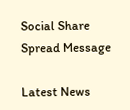Social Share Spread Message

Latest News